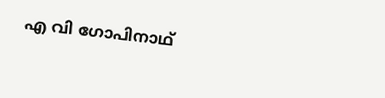എ വി ഗോപിനാഥ്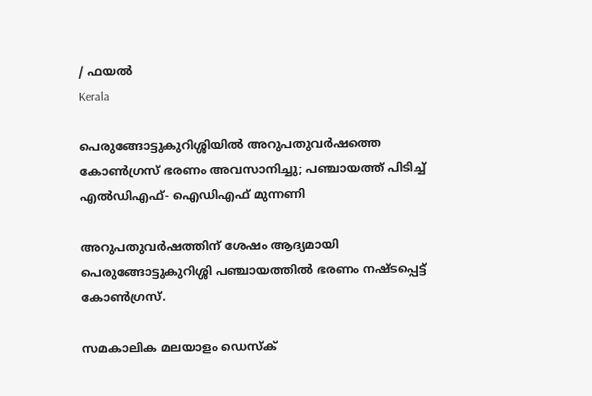/ ഫയല്‍
Kerala

പെരുങ്ങോട്ടുകുറിശ്ശിയില്‍ അറുപതുവര്‍ഷത്തെ കോണ്‍ഗ്രസ് ഭരണം അവസാനിച്ചു; പഞ്ചായത്ത് പിടിച്ച് എല്‍ഡിഎഫ്- ഐഡിഎഫ് മുന്നണി

അറുപതുവര്‍ഷത്തിന് ശേഷം ആദ്യമായി പെരുങ്ങോട്ടുകുറിശ്ശി പഞ്ചായത്തില്‍ ഭരണം നഷ്ടപ്പെട്ട് കോണ്‍ഗ്രസ്.

സമകാലിക മലയാളം ഡെസ്ക്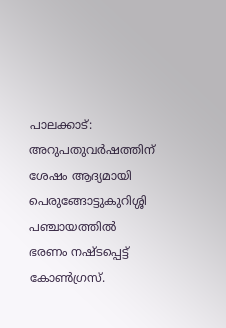പാലക്കാട്: അറുപതുവര്‍ഷത്തിന് ശേഷം ആദ്യമായി പെരുങ്ങോട്ടുകുറിശ്ശി പഞ്ചായത്തില്‍ ഭരണം നഷ്ടപ്പെട്ട് കോണ്‍ഗ്രസ്.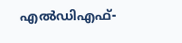എല്‍ഡിഎഫ്-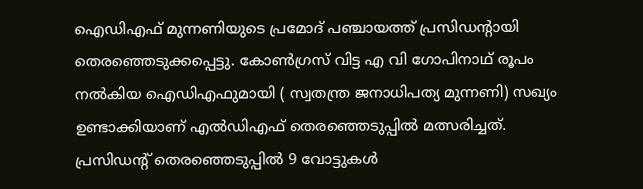ഐഡിഎഫ് മുന്നണിയുടെ പ്രമോദ് പഞ്ചായത്ത് പ്രസിഡന്റായി തെരഞ്ഞെടുക്കപ്പെട്ടു. കോണ്‍ഗ്രസ് വിട്ട എ വി ഗോപിനാഥ് രൂപം നല്‍കിയ ഐഡിഎഫുമായി ( സ്വതന്ത്ര ജനാധിപത്യ മുന്നണി) സഖ്യം ഉണ്ടാക്കിയാണ് എല്‍ഡിഎഫ് തെരഞ്ഞെടുപ്പില്‍ മത്സരിച്ചത്. പ്രസിഡന്റ് തെരഞ്ഞെടുപ്പില്‍ 9 വോട്ടുകള്‍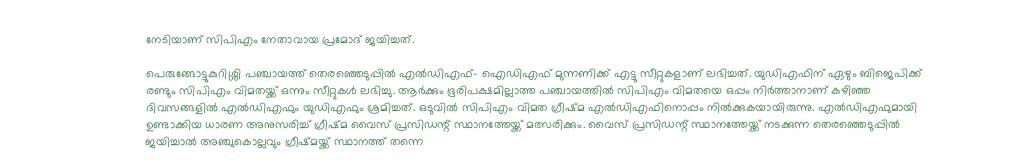നേടിയാണ് സിപിഎം നേതാവായ പ്രമോദ് ജയിച്ചത്.

പെരുങ്ങോട്ടുകുറിശ്ശി പഞ്ചായത്ത് തെരഞ്ഞെടുപ്പില്‍ എല്‍ഡിഎഫ്- ഐഡിഎഫ് മുന്നണിക്ക് എട്ടു സീറ്റുകളാണ് ലഭിച്ചത്. യുഡിഎഫിന് ഏഴും ബിജെപിക്ക് രണ്ടും സിപിഎം വിമതയ്ക്ക് ഒന്നും സീറ്റുകള്‍ ലഭിച്ചു. ആര്‍ക്കും ഭൂരിപക്ഷമില്ലാത്ത പഞ്ചായത്തില്‍ സിപിഎം വിമതയെ ഒപ്പം നിര്‍ത്താനാണ് കഴിഞ്ഞ ദിവസങ്ങളില്‍ എല്‍ഡിഎഫും യുഡിഎഫും ശ്രമിച്ചത്. ഒടുവില്‍ സിപിഎം വിമത ഗ്രീഷ്മ എല്‍ഡിഎഫിനൊപ്പം നില്‍ക്കുകയായിരുന്നു. എല്‍ഡിഎഫുമായി ഉണ്ടാക്കിയ ധാരണ അനുസരിച്ച് ഗ്രീഷ്മ വൈസ് പ്രസിഡന്റ് സ്ഥാനത്തേയ്ക്ക് മത്സരിക്കും. വൈസ് പ്രസിഡന്റ് സ്ഥാനത്തേയ്ക്ക് നടക്കുന്ന തെരഞ്ഞെടുപ്പില്‍ ജയിച്ചാല്‍ അഞ്ചുകൊല്ലവും ഗ്രീഷ്മയ്ക്ക് സ്ഥാനത്ത് തന്നെ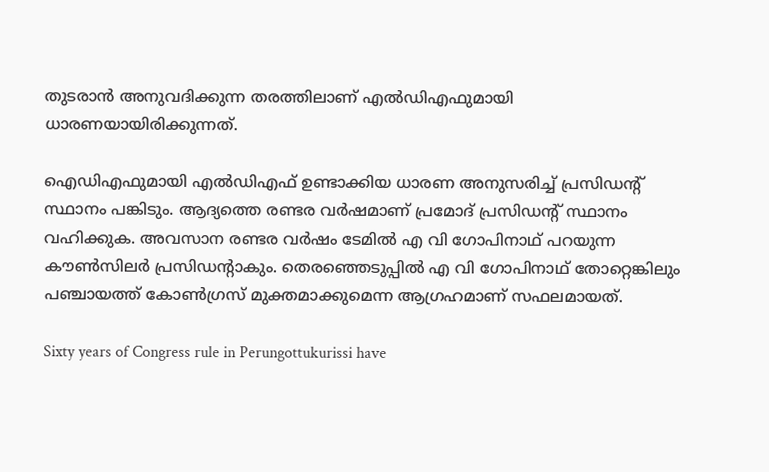തുടരാന്‍ അനുവദിക്കുന്ന തരത്തിലാണ് എല്‍ഡിഎഫുമായി ധാരണയായിരിക്കുന്നത്.

ഐഡിഎഫുമായി എല്‍ഡിഎഫ് ഉണ്ടാക്കിയ ധാരണ അനുസരിച്ച് പ്രസിഡന്റ് സ്ഥാനം പങ്കിടും. ആദ്യത്തെ രണ്ടര വര്‍ഷമാണ് പ്രമോദ് പ്രസിഡന്റ് സ്ഥാനം വഹിക്കുക. അവസാന രണ്ടര വര്‍ഷം ടേമില്‍ എ വി ഗോപിനാഥ് പറയുന്ന കൗണ്‍സിലര്‍ പ്രസിഡന്റാകും. തെരഞ്ഞെടുപ്പില്‍ എ വി ഗോപിനാഥ് തോറ്റെങ്കിലും പഞ്ചായത്ത് കോണ്‍ഗ്രസ് മുക്തമാക്കുമെന്ന ആഗ്രഹമാണ് സഫലമായത്.

Sixty years of Congress rule in Perungottukurissi have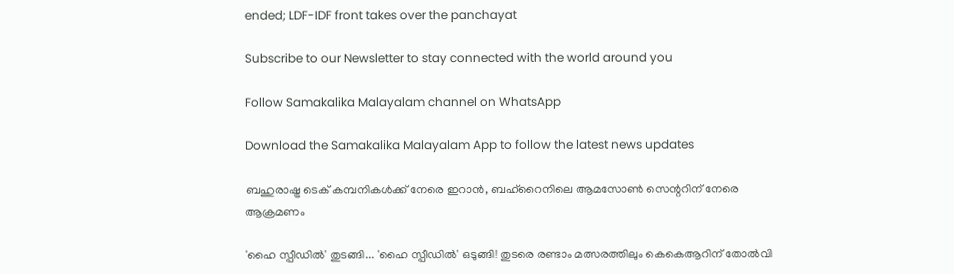ended; LDF-IDF front takes over the panchayat

Subscribe to our Newsletter to stay connected with the world around you

Follow Samakalika Malayalam channel on WhatsApp

Download the Samakalika Malayalam App to follow the latest news updates

ബഹുരാഷ്ട്ര ടെക് കമ്പനികള്‍ക്ക് നേരെ ഇറാന്‍, ബഹ്‌റൈനിലെ ആമസോണ്‍ സെന്ററിന് നേരെ ആക്രമണം

'ഹൈ സ്പീഡില്‍' തുടങ്ങി... 'ഹൈ സ്പീഡില്‍' ഒടുങ്ങി! തുടരെ രണ്ടാം മത്സരത്തിലും കെകെആറിന് തോല്‍വി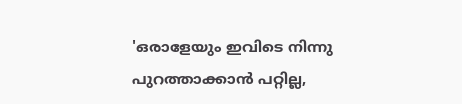'ഒരാളേയും ഇവിടെ നിന്നു പുറത്താക്കാൻ പറ്റില്ല,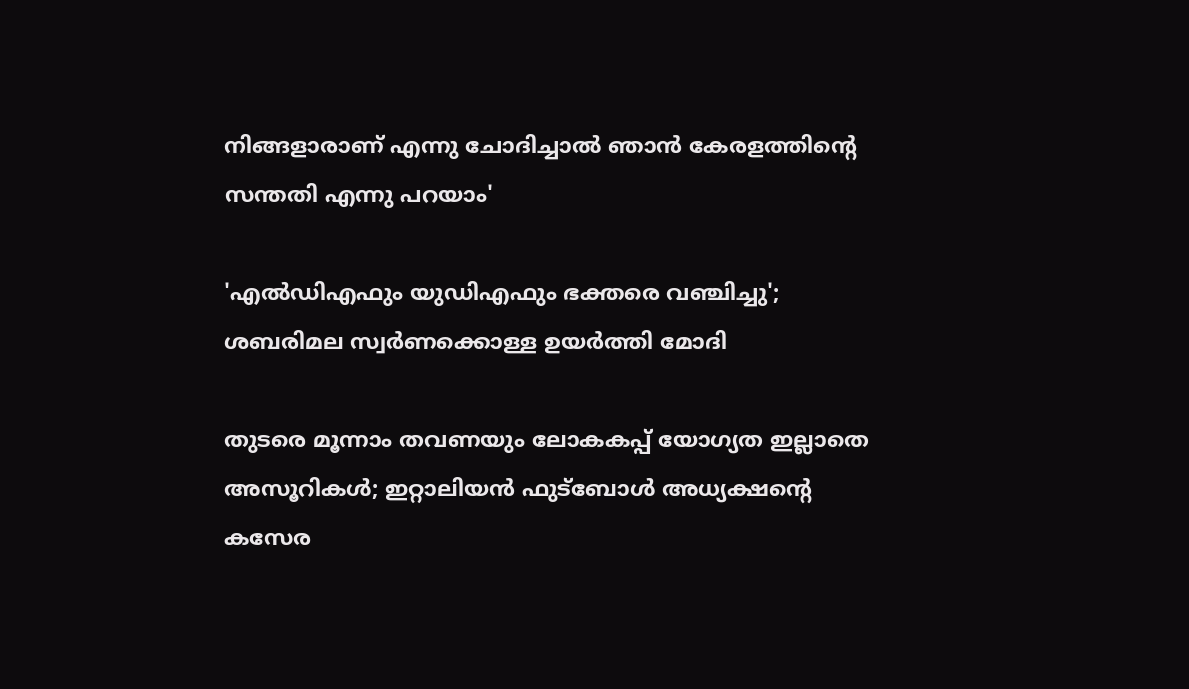നിങ്ങളാരാണ് എന്നു ചോദിച്ചാൽ ഞാൻ കേരളത്തിന്റെ സന്തതി എന്നു പറയാം'

'എല്‍ഡിഎഫും യുഡിഎഫും ഭക്തരെ വഞ്ചിച്ചു'; ശബരിമല സ്വര്‍ണക്കൊള്ള ഉയര്‍ത്തി മോദി

തുടരെ മൂന്നാം തവണയും ലോകകപ്പ് യോഗ്യത ഇല്ലാതെ അസൂറികള്‍; ഇറ്റാലിയന്‍ ഫുട്‌ബോള്‍ അധ്യക്ഷന്റെ കസേര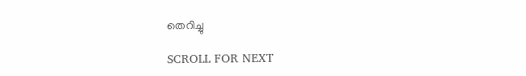തെറിച്ചു

SCROLL FOR NEXT